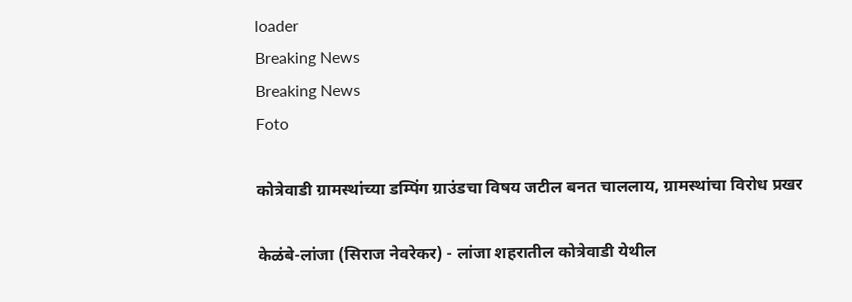loader
Breaking News
Breaking News
Foto

कोत्रेवाडी ग्रामस्थांच्या डम्पिंग ग्राउंडचा विषय जटील बनत चाललाय, ग्रामस्थांचा विरोध प्रखर

केळंबे-लांजा (सिराज नेवरेकर) - लांजा शहरातील कोत्रेवाडी येथील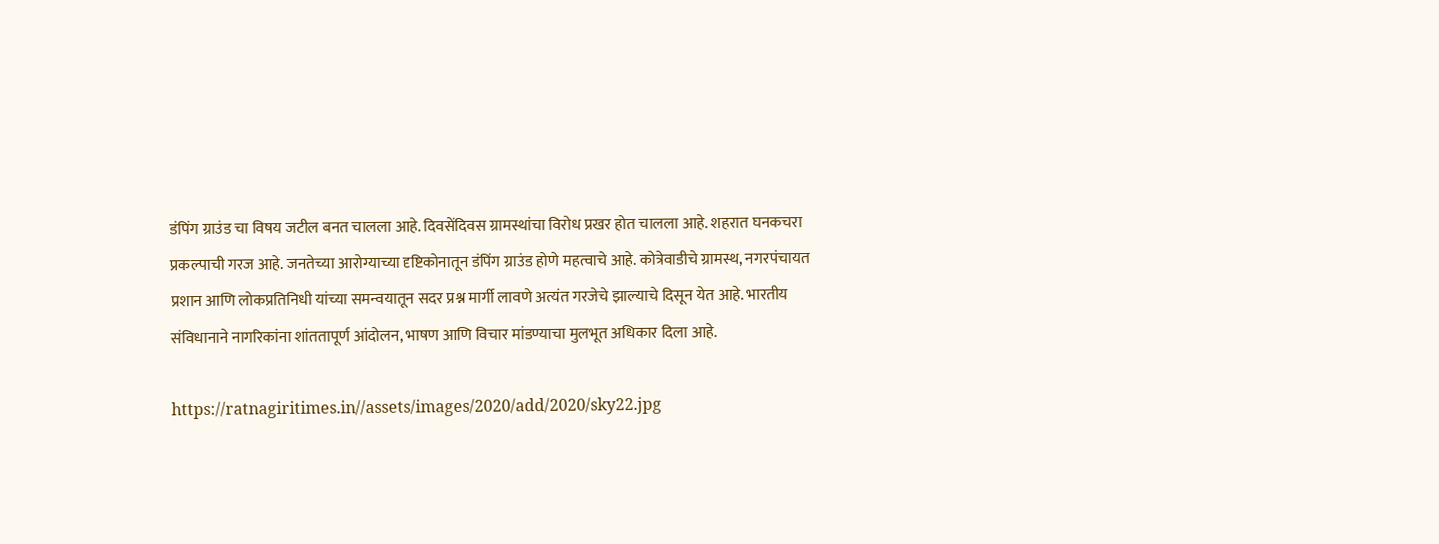डंपिंग ग्राउंड चा विषय जटील बनत चालला आहे. दिवसेंदिवस ग्रामस्थांचा विरोध प्रखर होत चालला आहे. शहरात घनकचरा प्रकल्पाची गरज आहे. जनतेच्या आरोग्याच्या दृष्टिकोनातून डंपिंग ग्राउंड होणे महत्वाचे आहे. कोत्रेवाडीचे ग्रामस्थ, नगरपंचायत प्रशान आणि लोकप्रतिनिधी यांच्या समन्वयातून सदर प्रश्न मार्गी लावणे अत्यंत गरजेचे झाल्याचे दिसून येत आहे. भारतीय संविधानाने नागरिकांना शांततापूर्ण आंदोलन, भाषण आणि विचार मांडण्याचा मुलभूत अधिकार दिला आहे.

https://ratnagiritimes.in//assets/images/2020/add/2020/sky22.jpg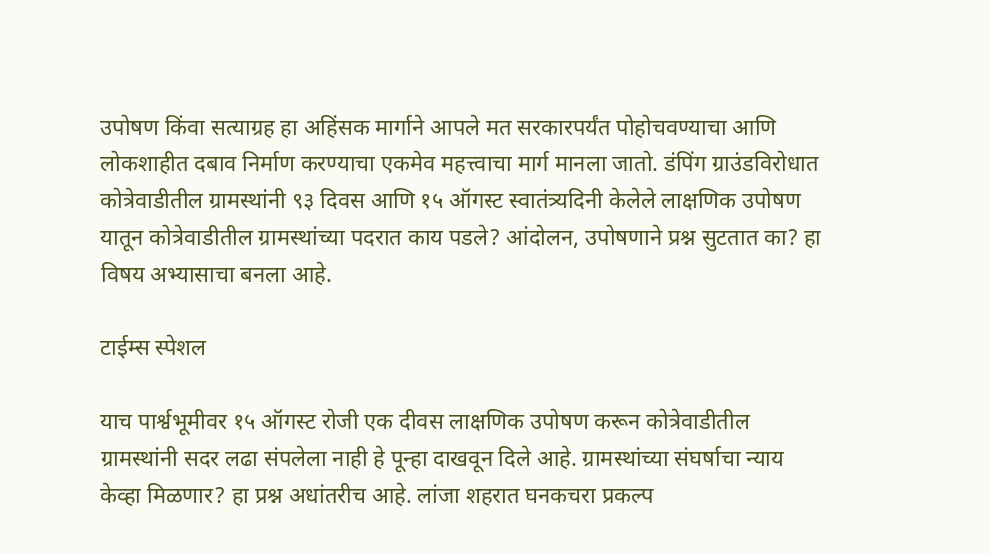उपोषण किंवा सत्याग्रह हा अहिंसक मार्गाने आपले मत सरकारपर्यंत पोहोचवण्याचा आणि लोकशाहीत दबाव निर्माण करण्याचा एकमेव महत्त्वाचा मार्ग मानला जातो. डंपिंग ग्राउंडविरोधात कोत्रेवाडीतील ग्रामस्थांनी ९३ दिवस आणि १५ ऑगस्ट स्वातंत्र्यदिनी केलेले लाक्षणिक उपोषण यातून कोत्रेवाडीतील ग्रामस्थांच्या पदरात काय पडले? आंदोलन, उपोषणाने प्रश्न सुटतात का? हा विषय अभ्यासाचा बनला आहे.

टाईम्स स्पेशल

याच पार्श्वभूमीवर १५ ऑगस्ट रोजी एक दीवस लाक्षणिक उपोषण करून कोत्रेवाडीतील ग्रामस्थांनी सदर लढा संपलेला नाही हे पून्हा दाखवून दिले आहे. ग्रामस्थांच्या संघर्षाचा न्याय केव्हा मिळणार? हा प्रश्न अधांतरीच आहे. लांजा शहरात घनकचरा प्रकल्प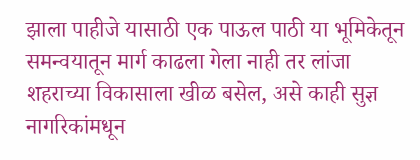झाला पाहीजे यासाठी एक पाऊल पाठी या भूमिकेतून समन्वयातून मार्ग काढला गेला नाही तर लांजा शहराच्या विकासाला खीळ बसेल, असे काही सुज्ञ नागरिकांमधून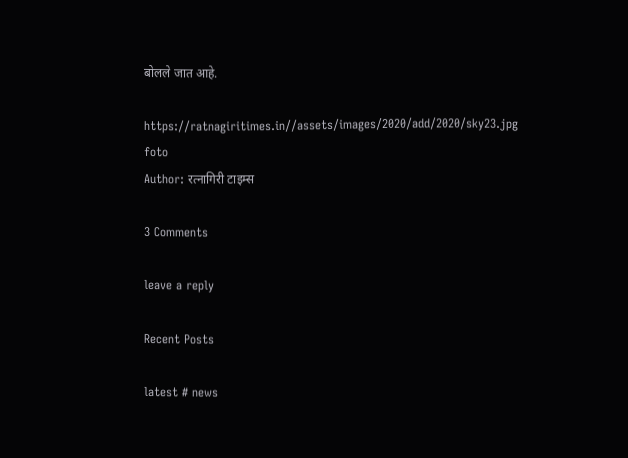बोलले जात आहे.

https://ratnagiritimes.in//assets/images/2020/add/2020/sky23.jpg
foto
Author: रत्नागिरी टाइम्स

3 Comments

leave a reply

Recent Posts

latest # news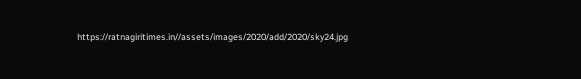https://ratnagiritimes.in//assets/images/2020/add/2020/sky24.jpg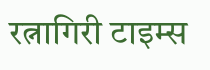रत्नागिरी टाइम्स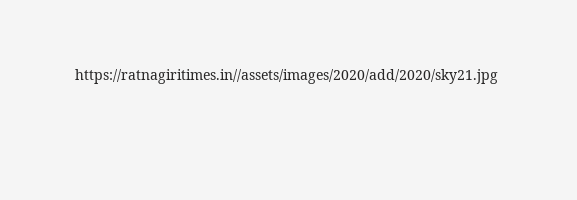https://ratnagiritimes.in//assets/images/2020/add/2020/sky21.jpg